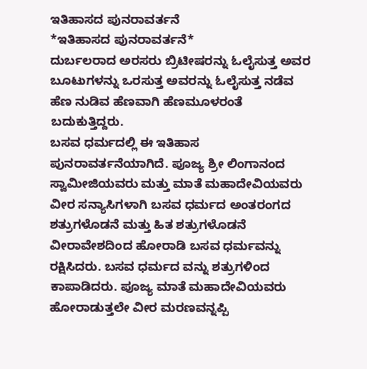ಇತಿಹಾಸದ ಪುನರಾವರ್ತನೆ
*ಇತಿಹಾಸದ ಪುನರಾವರ್ತನೆ*
ದುರ್ಬಲರಾದ ಅರಸರು ಬ್ರಿಟೀಷರನ್ನು ಓಲೈಸುತ್ತ ಅವರ ಬೂಟುಗಳನ್ನು ಒರಸುತ್ತ ಅವರನ್ನು ಓಲೈಸುತ್ತ ನಡೆವ ಹೆಣ ನುಡಿವ ಹೆಣವಾಗಿ ಹೆಣಮೂಳರಂತೆ ಬದುಕುತ್ತಿದ್ದರು.
ಬಸವ ಧರ್ಮದಲ್ಲಿ ಈ ಇತಿಹಾಸ ಪುನರಾವರ್ತನೆಯಾಗಿದೆ. ಪೂಜ್ಯ ಶ್ರೀ ಲಿಂಗಾನಂದ ಸ್ವಾಮೀಜಿಯವರು ಮತ್ತು ಮಾತೆ ಮಹಾದೇವಿಯವರು ವೀರ ಸನ್ಯಾಸಿಗಳಾಗಿ ಬಸವ ಧರ್ಮದ ಅಂತರಂಗದ ಶತ್ರುಗಳೊಡನೆ ಮತ್ತು ಹಿತ ಶತ್ರುಗಳೊಡನೆ ವೀರಾವೇಶದಿಂದ ಹೋರಾಡಿ ಬಸವ ಧರ್ಮವನ್ನು ರಕ್ಷಿಸಿದರು. ಬಸವ ಧರ್ಮದ ವನ್ನು ಶತ್ರುಗಳಿಂದ ಕಾಪಾಡಿದರು. ಪೂಜ್ಯ ಮಾತೆ ಮಹಾದೇವಿಯವರು ಹೋರಾಡುತ್ತಲೇ ವೀರ ಮರಣವನ್ನಪ್ಪಿ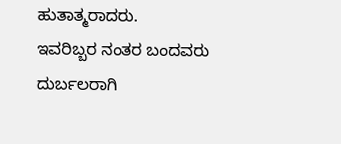ಹುತಾತ್ಮರಾದರು.
ಇವರಿಬ್ಬರ ನಂತರ ಬಂದವರು ದುರ್ಬಲರಾಗಿ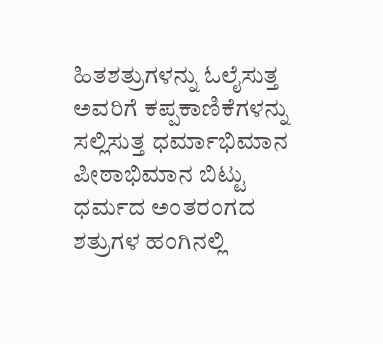ಹಿತಶತ್ರುಗಳನ್ನು ಓಲೈಸುತ್ತ ಅವರಿಗೆ ಕಪ್ಪಕಾಣಿಕೆಗಳನ್ನು ಸಲ್ಲಿಸುತ್ತ ಧರ್ಮಾಭಿಮಾನ ಪೀಠಾಭಿಮಾನ ಬಿಟ್ಟು ಧರ್ಮದ ಅಂತರಂಗದ ಶತ್ರುಗಳ ಹಂಗಿನಲ್ಲಿ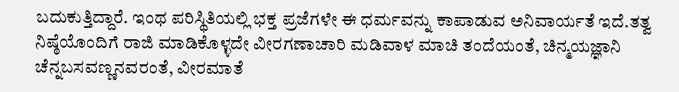ಬದುಕುತ್ತಿದ್ದಾರೆ. ಇಂಥ ಪರಿಸ್ಥಿತಿಯಲ್ಲಿ ಭಕ್ತ ಪ್ರಜೆಗಳೇ ಈ ಧರ್ಮವನ್ನು ಕಾಪಾಡುವ ಅನಿವಾರ್ಯತೆ ಇದೆ.ತತ್ವ ನಿಷ್ಠೆಯೊಂದಿಗೆ ರಾಜಿ ಮಾಡಿಕೊಳ್ಳದೇ ವೀರಗಣಾಚಾರಿ ಮಡಿವಾಳ ಮಾಚಿ ತಂದೆಯಂತೆ, ಚಿನ್ಮಯಜ್ಞಾನಿ ಚೆನ್ನಬಸವಣ್ಣನವರಂತೆ, ವೀರಮಾತೆ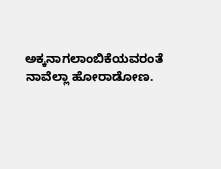ಅಕ್ಕನಾಗಲಾಂಬಿಕೆಯವರಂತೆ ನಾವೆಲ್ಲಾ ಹೋರಾಡೋಣ.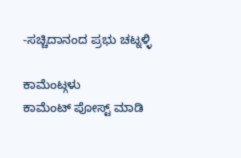-ಸಚ್ಚಿದಾನಂದ ಪ್ರಭು ಚಟ್ನಳ್ಳಿ

ಕಾಮೆಂಟ್ಗಳು
ಕಾಮೆಂಟ್ ಪೋಸ್ಟ್ ಮಾಡಿ